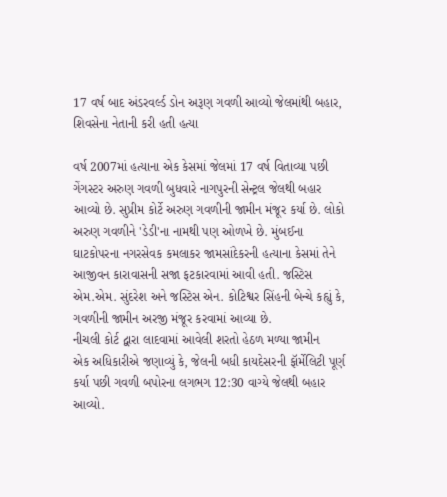17 વર્ષ બાદ અંડરવર્લ્ડ ડોન અરૂણ ગવળી આવ્યો જેલમાંથી બહાર, શિવસેના નેતાની કરી હતી હત્યા

વર્ષ 2007માં હત્યાના એક કેસમાં જેલમાં 17 વર્ષ વિતાવ્યા પછી ગેંગસ્ટર અરુણ ગવળી બુધવારે નાગપુરની સેન્ટ્રલ જેલથી બહાર આવ્યો છે. સુપ્રીમ કોર્ટે અરુણ ગવળીની જામીન મંજૂર કર્યા છે. લોકો અરુણ ગવળીને 'ડેડી'ના નામથી પણ ઓળખે છે. મુંબઈના ઘાટકોપરના નગરસેવક કમલાકર જામસાંદેકરની હત્યાના કેસમાં તેને આજીવન કારાવાસની સજા ફટકારવામાં આવી હતી. જસ્ટિસ એમ.એમ. સુંદરેશ અને જસ્ટિસ એન. કોટિશ્વર સિંહની બેન્ચે કહ્યું કે, ગવળીની જામીન અરજી મંજૂર કરવામાં આવ્યા છે.
નીચલી કોર્ટ દ્વારા લાદવામાં આવેલી શરતો હેઠળ મળ્યા જામીન
એક અધિકારીએ જણાવ્યું કે, જેલની બધી કાયદેસરની ફૉર્મેલિટી પૂર્ણ કર્યા પછી ગવળી બપોરના લગભગ 12:30 વાગ્યે જેલથી બહાર આવ્યો.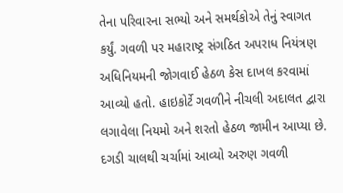તેના પરિવારના સભ્યો અને સમર્થકોએ તેનું સ્વાગત કર્યું. ગવળી પર મહારાષ્ટ્ર સંગઠિત અપરાધ નિયંત્રણ અધિનિયમની જોગવાઈ હેઠળ કેસ દાખલ કરવામાં આવ્યો હતો. હાઇકોર્ટે ગવળીને નીચલી અદાલત દ્વારા લગાવેલા નિયમો અને શરતો હેઠળ જામીન આપ્યા છે.
દગડી ચાલથી ચર્ચામાં આવ્યો અરુણ ગવળી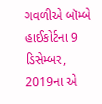ગવળીએ બૉમ્બે હાઈકોર્ટના 9 ડિસેમ્બર, 2019ના એ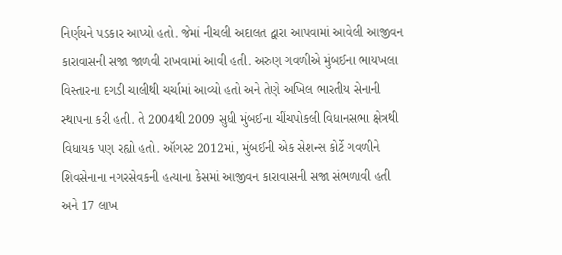નિર્ણયને પડકાર આપ્યો હતો. જેમાં નીચલી અદાલત દ્વારા આપવામાં આવેલી આજીવન કારાવાસની સજા જાળવી રાખવામાં આવી હતી. અરુણ ગવળીએ મુંબઈના ભાયખલા વિસ્તારના દગડી ચાલીથી ચર્ચામાં આવ્યો હતો અને તેણે અખિલ ભારતીય સેનાની સ્થાપના કરી હતી. તે 2004થી 2009 સુધી મુંબઈના ચીંચપોકલી વિધાનસભા ક્ષેત્રથી વિધાયક પણ રહ્યો હતો. ઑગસ્ટ 2012માં, મુંબઈની એક સેશન્સ કોર્ટે ગવળીને શિવસેનાના નગરસેવકની હત્યાના કેસમાં આજીવન કારાવાસની સજા સંભળાવી હતી અને 17 લાખ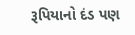રૂપિયાનો દંડ પણ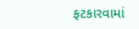ફટકારવામાં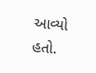આવ્યો હતો.